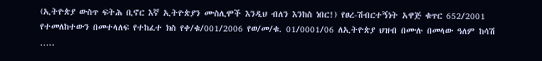(ኢትዮጵያ ውስጥ ፍትሕ ቢኖር እኛ ኢትዮጵያን ሙስሊሞች እንዲህ ብለን እንከስ ነበር!) የፀረ-ሽብርተኝነት አዋጅ ቁጥር 652/2001 የተመለከተውን በመተላለፍ የተከፈተ ክስ የቀ/ቁ/001/2006 የወ/መ/ቁ. 01/0001/06 ለኢትዮጵያ ህዝብ በሙሉ በመላው ዓለም ከሳሽ …..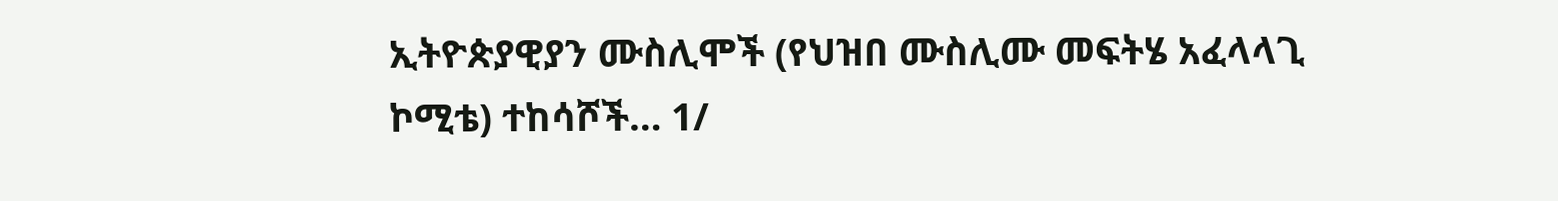ኢትዮጵያዊያን ሙስሊሞች (የህዝበ ሙስሊሙ መፍትሄ አፈላላጊ ኮሚቴ) ተከሳሾች… 1/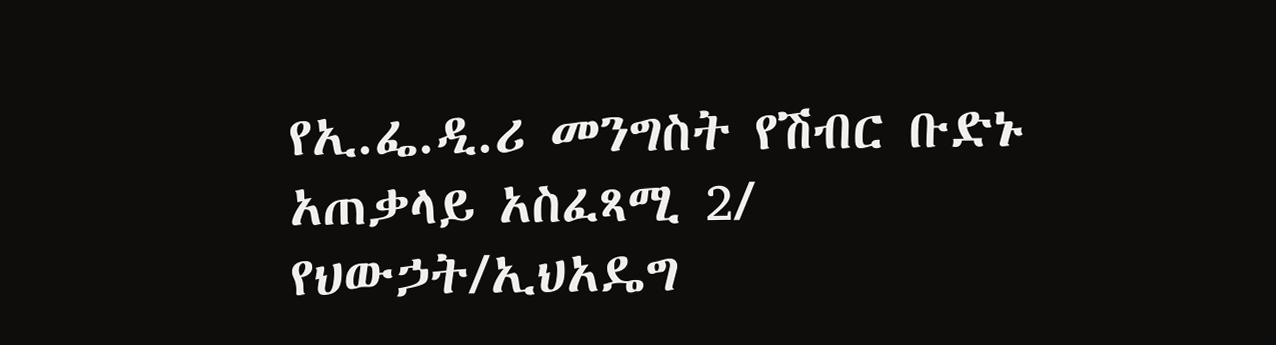የኢ.ፌ.ዲ.ሪ መንግስት የሽብር ቡድኑ አጠቃላይ አስፈጻሚ 2/ የህውኃት/ኢህአዴግ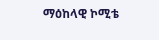ማዕከላዊ ኮሚቴ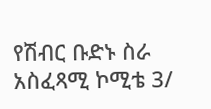የሽብር ቡድኑ ስራ አስፈጻሚ ኮሚቴ 3/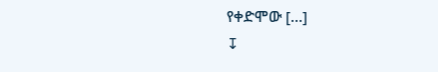የቀድሞው […]
↧